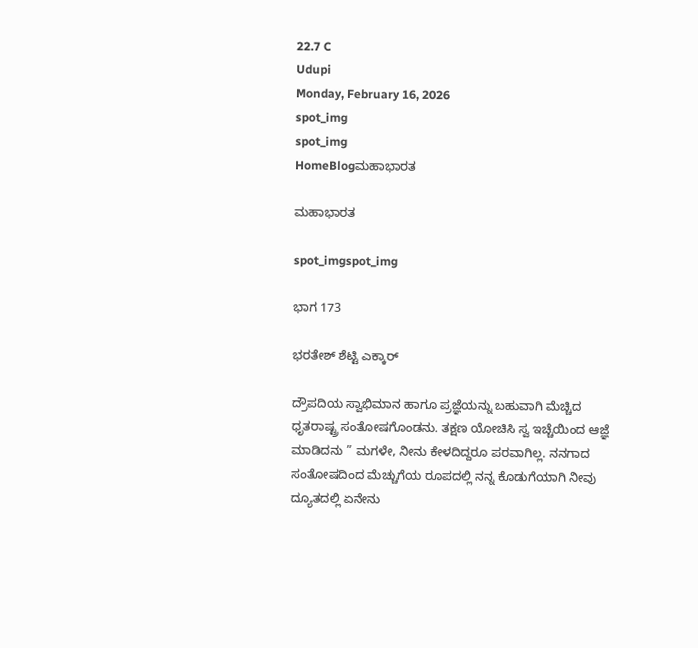22.7 C
Udupi
Monday, February 16, 2026
spot_img
spot_img
HomeBlogಮಹಾಭಾರತ

ಮಹಾಭಾರತ

spot_imgspot_img

ಭಾಗ 173

ಭರತೇಶ್ ಶೆಟ್ಟಿ ಎಕ್ಕಾರ್

ದ್ರೌಪದಿಯ ಸ್ವಾಭಿಮಾನ ಹಾಗೂ ಪ್ರಜ್ಞೆಯನ್ನು ಬಹುವಾಗಿ ಮೆಚ್ಚಿದ ಧೃತರಾಷ್ಟ್ರ ಸಂತೋಷಗೊಂಡನು. ತಕ್ಷಣ ಯೋಚಿಸಿ ಸ್ವ ಇಚ್ಚೆಯಿಂದ ಆಜ್ಞೆ ಮಾಡಿದನು ” ಮಗಳೇ, ನೀನು ಕೇಳದಿದ್ದರೂ ಪರವಾಗಿಲ್ಲ. ನನಗಾದ ಸಂತೋಷದಿಂದ ಮೆಚ್ಚುಗೆಯ ರೂಪದಲ್ಲಿ ನನ್ನ ಕೊಡುಗೆಯಾಗಿ ನೀವು ದ್ಯೂತದಲ್ಲಿ ಏನೇನು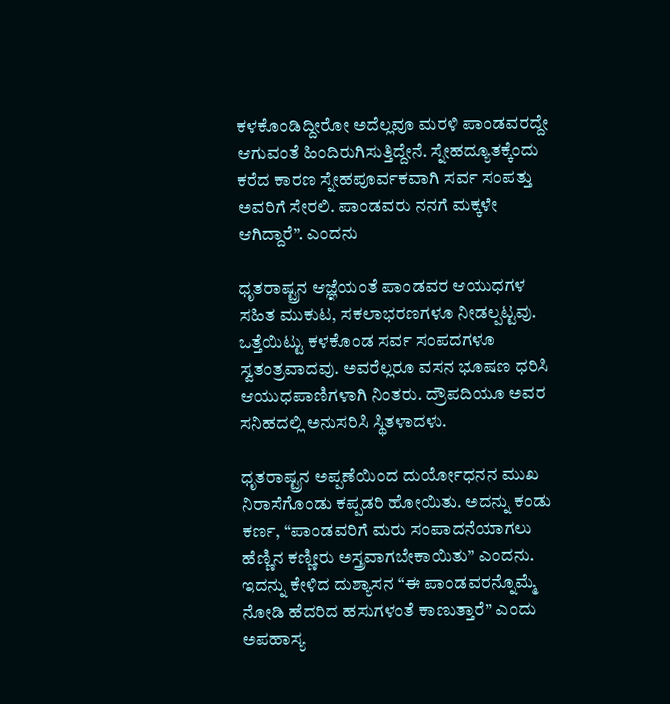ಕಳಕೊಂಡಿದ್ದೀರೋ ಅದೆಲ್ಲವೂ ಮರಳಿ ಪಾಂಡವರದ್ದೇ ಆಗುವಂತೆ ಹಿಂದಿರುಗಿಸುತ್ತಿದ್ದೇನೆ. ಸ್ನೇಹದ್ಯೂತಕ್ಕೆಂದು ಕರೆದ ಕಾರಣ ಸ್ನೇಹಪೂರ್ವಕವಾಗಿ ಸರ್ವ ಸಂಪತ್ತು ಅವರಿಗೆ ಸೇರಲಿ. ಪಾಂಡವರು ನನಗೆ ಮಕ್ಕಳೇ ಆಗಿದ್ದಾರೆ”. ಎಂದನು

ಧೃತರಾಷ್ಟ್ರನ ಆಜ್ಞೆಯಂತೆ ಪಾಂಡವರ ಆಯುಧಗಳ ಸಹಿತ ಮುಕುಟ, ಸಕಲಾಭರಣಗಳೂ ನೀಡಲ್ಪಟ್ಟವು. ಒತ್ತೆಯಿಟ್ಟು ಕಳಕೊಂಡ ಸರ್ವ ಸಂಪದಗಳೂ ಸ್ವತಂತ್ರವಾದವು. ಅವರೆಲ್ಲರೂ ವಸನ ಭೂಷಣ ಧರಿಸಿ ಆಯುಧಪಾಣಿಗಳಾಗಿ ನಿಂತರು. ದ್ರೌಪದಿಯೂ ಅವರ ಸನಿಹದಲ್ಲಿ ಅನುಸರಿಸಿ ಸ್ಥಿತಳಾದಳು.

ಧೃತರಾಷ್ಟ್ರನ ಅಪ್ಪಣೆಯಿಂದ ದುರ್ಯೋಧನನ ಮುಖ ನಿರಾಸೆಗೊಂಡು ಕಪ್ಪಡರಿ ಹೋಯಿತು. ಅದನ್ನು ಕಂಡು ಕರ್ಣ, “ಪಾಂಡವರಿಗೆ ಮರು ಸಂಪಾದನೆಯಾಗಲು ಹೆಣ್ಣಿನ ಕಣ್ಣೀರು ಅಸ್ತ್ರವಾಗಬೇಕಾಯಿತು” ಎಂದನು. ಇದನ್ನು ಕೇಳಿದ ದುಶ್ಯಾಸನ “ಈ ಪಾಂಡವರನ್ನೊಮ್ಮೆ ನೋಡಿ ಹೆದರಿದ ಹಸುಗಳಂತೆ ಕಾಣುತ್ತಾರೆ” ಎಂದು ಅಪಹಾಸ್ಯ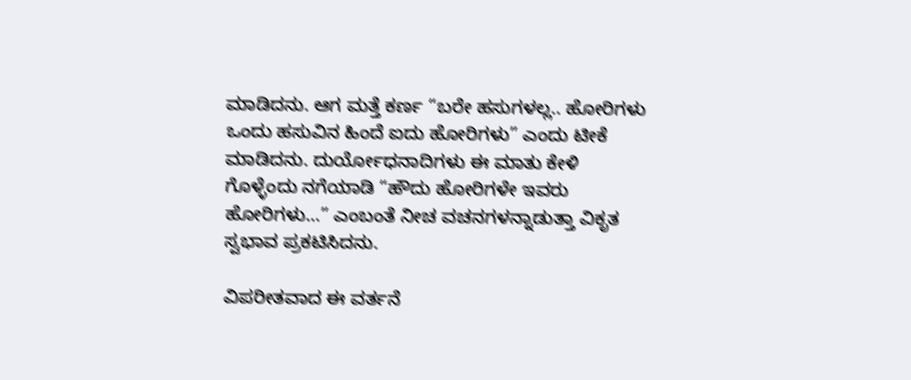ಮಾಡಿದನು. ಆಗ ಮತ್ತೆ ಕರ್ಣ “ಬರೇ ಹಸುಗಳಲ್ಲ.. ಹೋರಿಗಳು ಒಂದು ಹಸುವಿನ ಹಿಂದೆ ಐದು ಹೋರಿಗಳು” ಎಂದು ಟೀಕೆ ಮಾಡಿದನು. ದುರ್ಯೋಧನಾದಿಗಳು ಈ ಮಾತು ಕೇಳಿ ಗೊಳ್ಳೆಂದು ನಗೆಯಾಡಿ “ಹೌದು ಹೋರಿಗಳೇ ಇವರು ಹೋರಿಗಳು…” ಎಂಬಂತೆ ನೀಚ ವಚನಗಳನ್ನಾಡುತ್ತಾ ವಿಕೃತ ಸ್ವಭಾವ ಪ್ರಕಟಿಸಿದನು.

ವಿಪರೀತವಾದ ಈ ವರ್ತನೆ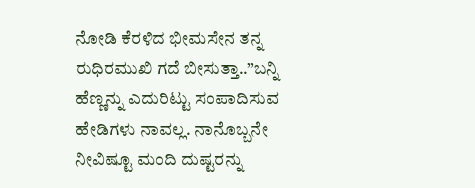ನೋಡಿ ಕೆರಳಿದ ಭೀಮಸೇನ ತನ್ನ ರುಧಿರಮುಖಿ ಗದೆ ಬೀಸುತ್ತಾ..”ಬನ್ನಿ ಹೆಣ್ಣನ್ನು ಎದುರಿಟ್ಟು ಸಂಪಾದಿಸುವ ಹೇಡಿಗಳು ನಾವಲ್ಲ. ನಾನೊಬ್ಬನೇ ನೀವಿಷ್ಟೂ ಮಂದಿ ದುಷ್ಟರನ್ನು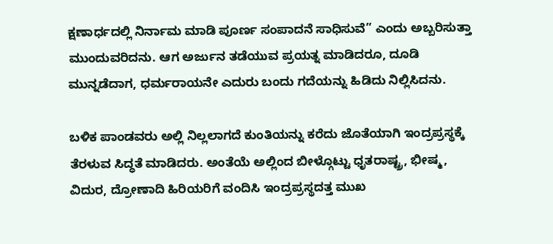ಕ್ಷಣಾರ್ಧದಲ್ಲಿ ನಿರ್ನಾಮ ಮಾಡಿ ಪೂರ್ಣ ಸಂಪಾದನೆ ಸಾಧಿಸುವೆ” ಎಂದು ಅಬ್ಬರಿಸುತ್ತಾ ಮುಂದುವರಿದನು. ಆಗ ಅರ್ಜುನ ತಡೆಯುವ ಪ್ರಯತ್ನ ಮಾಡಿದರೂ, ದೂಡಿ ಮುನ್ನಡೆದಾಗ, ಧರ್ಮರಾಯನೇ ಎದುರು ಬಂದು ಗದೆಯನ್ನು ಹಿಡಿದು ನಿಲ್ಲಿಸಿದನು.

ಬಳಿಕ ಪಾಂಡವರು ಅಲ್ಲಿ ನಿಲ್ಲಲಾಗದೆ ಕುಂತಿಯನ್ನು ಕರೆದು ಜೊತೆಯಾಗಿ ಇಂದ್ರಪ್ರಸ್ಥಕ್ಕೆ ತೆರಳುವ ಸಿದ್ಧತೆ ಮಾಡಿದರು. ಅಂತೆಯೆ ಅಲ್ಲಿಂದ ಬೀಳ್ಗೊಟ್ಟು ಧೃತರಾಷ್ಟ್ರ, ಭೀಷ್ಮ, ವಿದುರ, ದ್ರೋಣಾದಿ ಹಿರಿಯರಿಗೆ ವಂದಿಸಿ ಇಂದ್ರಪ್ರಸ್ಥದತ್ತ ಮುಖ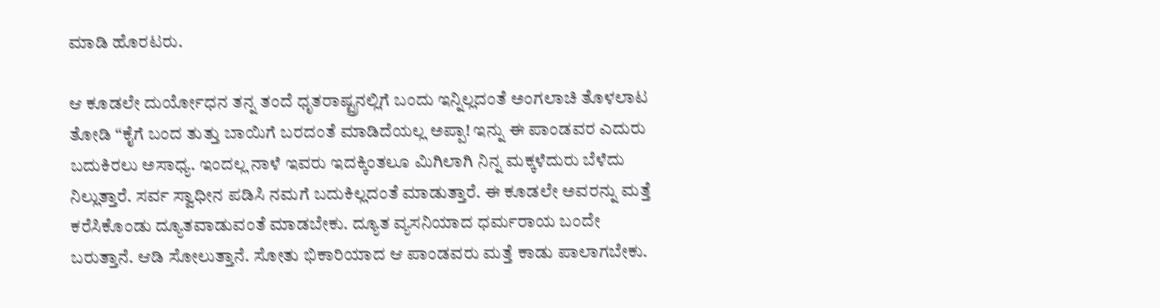ಮಾಡಿ ಹೊರಟರು.

ಆ ಕೂಡಲೇ ದುರ್ಯೋಧನ ತನ್ನ ತಂದೆ ಧೃತರಾಷ್ಟ್ರನಲ್ಲಿಗೆ ಬಂದು ಇನ್ನಿಲ್ಲದಂತೆ ಅಂಗಲಾಚಿ ತೊಳಲಾಟ ತೋಡಿ “ಕೈಗೆ ಬಂದ ತುತ್ತು ಬಾಯಿಗೆ ಬರದಂತೆ ಮಾಡಿದೆಯಲ್ಲ ಅಪ್ಪಾ! ಇನ್ನು ಈ ಪಾಂಡವರ ಎದುರು ಬದುಕಿರಲು ಅಸಾಧ್ಯ. ಇಂದಲ್ಲ ನಾಳೆ ಇವರು ಇದಕ್ಕಿಂತಲೂ ಮಿಗಿಲಾಗಿ ನಿನ್ನ ಮಕ್ಕಳೆದುರು ಬೆಳೆದು ನಿಲ್ಲುತ್ತಾರೆ. ಸರ್ವ ಸ್ವಾಧೀನ ಪಡಿಸಿ ನಮಗೆ ಬದುಕಿಲ್ಲದಂತೆ ಮಾಡುತ್ತಾರೆ. ಈ ಕೂಡಲೇ ಅವರನ್ನು ಮತ್ತೆ ಕರೆಸಿಕೊಂಡು ದ್ಯೂತವಾಡುವಂತೆ ಮಾಡಬೇಕು. ದ್ಯೂತ ವ್ಯಸನಿಯಾದ ಧರ್ಮರಾಯ ಬಂದೇ ಬರುತ್ತಾನೆ. ಆಡಿ ಸೋಲುತ್ತಾನೆ. ಸೋತು ಭಿಕಾರಿಯಾದ ಆ ಪಾಂಡವರು ಮತ್ತೆ ಕಾಡು ಪಾಲಾಗಬೇಕು.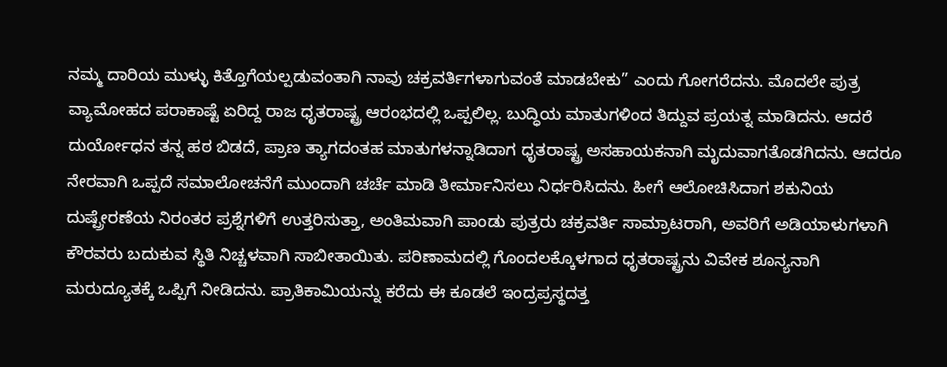ನಮ್ಮ ದಾರಿಯ ಮುಳ್ಳು ಕಿತ್ತೊಗೆಯಲ್ಪಡುವಂತಾಗಿ ನಾವು ಚಕ್ರವರ್ತಿಗಳಾಗುವಂತೆ ಮಾಡಬೇಕು” ಎಂದು ಗೋಗರೆದನು. ಮೊದಲೇ ಪುತ್ರ ವ್ಯಾಮೋಹದ ಪರಾಕಾಷ್ಟೆ ಏರಿದ್ದ ರಾಜ ಧೃತರಾಷ್ಟ್ರ ಆರಂಭದಲ್ಲಿ ಒಪ್ಪಲಿಲ್ಲ. ಬುದ್ಧಿಯ ಮಾತುಗಳಿಂದ ತಿದ್ದುವ ಪ್ರಯತ್ನ ಮಾಡಿದನು. ಆದರೆ ದುರ್ಯೋಧನ ತನ್ನ ಹಠ ಬಿಡದೆ, ಪ್ರಾಣ ತ್ಯಾಗದಂತಹ ಮಾತುಗಳನ್ನಾಡಿದಾಗ ಧೃತರಾಷ್ಟ್ರ ಅಸಹಾಯಕನಾಗಿ ಮೃದುವಾಗತೊಡಗಿದನು. ಆದರೂ ನೇರವಾಗಿ ಒಪ್ಪದೆ ಸಮಾಲೋಚನೆಗೆ ಮುಂದಾಗಿ ಚರ್ಚೆ ಮಾಡಿ ತೀರ್ಮಾನಿಸಲು ನಿರ್ಧರಿಸಿದನು. ಹೀಗೆ ಆಲೋಚಿಸಿದಾಗ ಶಕುನಿಯ ದುಷ್ಪ್ರೇರಣೆಯ ನಿರಂತರ ಪ್ರಶ್ನೆಗಳಿಗೆ ಉತ್ತರಿಸುತ್ತಾ, ಅಂತಿಮವಾಗಿ ಪಾಂಡು ಪುತ್ರರು ಚಕ್ರವರ್ತಿ ಸಾಮ್ರಾಟರಾಗಿ, ಅವರಿಗೆ ಅಡಿಯಾಳುಗಳಾಗಿ ಕೌರವರು ಬದುಕುವ ಸ್ಥಿತಿ ನಿಚ್ಚಳವಾಗಿ ಸಾಬೀತಾಯಿತು. ಪರಿಣಾಮದಲ್ಲಿ ಗೊಂದಲಕ್ಕೊಳಗಾದ ಧೃತರಾಷ್ಟ್ರನು ವಿವೇಕ ಶೂನ್ಯನಾಗಿ ಮರುದ್ಯೂತಕ್ಕೆ ಒಪ್ಪಿಗೆ ನೀಡಿದನು. ಪ್ರಾತಿಕಾಮಿಯನ್ನು ಕರೆದು ಈ ಕೂಡಲೆ ಇಂದ್ರಪ್ರಸ್ಥದತ್ತ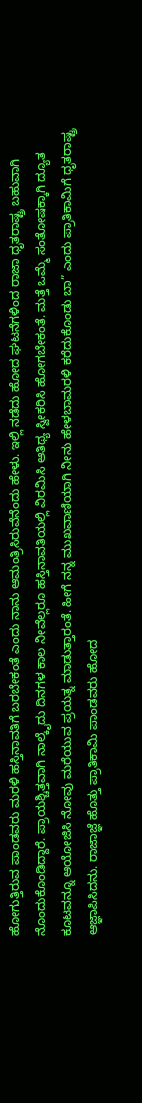ಹೋಗುತ್ತಿರುವ ಪಾಂಡವರು ಮರಳಿ ಹಸ್ತಿನಾವತಿಗೆ ಬರಬೇಕಂತೆ ಎಂದು ನಾನು ಆಮಂತ್ರಿಸಿರುವೆನೆಂದು ಹೇಳು. ಇಲ್ಲಿ ನಡೆದು ಹೋದ ಘಟನೆಗಳಿಂದ ರಾಜಾ ಧೃತರಾಷ್ಟ್ರ ಬಹುವಾಗಿ ನೊಂದುಕೊಂಡಿದ್ದಾರೆ. ಪ್ರಾಯಶ್ಚಿತ್ತವಾಗಿ ನಾಲ್ಕೈದು ದಿನಗಳ ಕಾಲ ನೀವೆಲ್ಲರೂ ಹಸ್ತಿನಾವತಿಯಲ್ಲಿ ವಿರಮಿಸಿ ಆತಿಥ್ಯ ಸ್ವೀಕರಿಸಿ ಹೋಗಬೇಕಂತೆ. ಮತ್ತೆ ಒಮ್ಮೆ ಸಂತೋಷಕ್ಕಾಗಿ ದ್ಯೂತ ಕೂಟವನ್ನೂ ಆಯೋಜಿಸಿ ನೋವು ಮರೆಯುವ ಪ್ರಯತ್ನ ಮಾಡುತ್ತಾರಂತೆ. ಹೀಗೆ ನನ್ನ ಮುಖವಾಣಿಯಾಗಿ ನೀನು ಹೇಳಬಾಮರಳಿ ಕರೆದುಕೊಂಡು ಬಾ” ಎಂದು ಪ್ರಾತಿಕಾಮಿಗೆ ಧೃತರಾಷ್ಟ್ರ ಆಜ್ಞಾಪಿಸಿದನು. ರಾಜಾಜ್ಞೆ ಹೊತ್ತು ಪ್ರಾತಿಕಾಮಿ ಪಾಂಡವರು ಹೋದ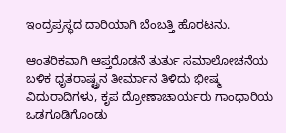ಇಂದ್ರಪ್ರಸ್ಥದ ದಾರಿಯಾಗಿ ಬೆಂಬತ್ತಿ ಹೊರಟನು.

ಆಂತರಿಕವಾಗಿ ಆಪ್ತರೊಡನೆ ತುರ್ತು ಸಮಾಲೋಚನೆಯ ಬಳಿಕ ಧೃತರಾಷ್ಟ್ರನ ತೀರ್ಮಾನ ತಿಳಿದು ಭೀಷ್ಮ ವಿದುರಾದಿಗಳು, ಕೃಪ ದ್ರೋಣಾಚಾರ್ಯರು ಗಾಂಧಾರಿಯ ಒಡಗೂಡಿಗೊಂಡು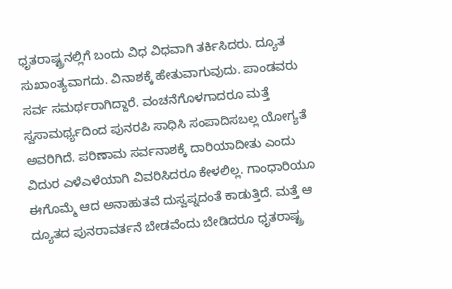ಧೃತರಾಷ್ಟ್ರನಲ್ಲಿಗೆ ಬಂದು ವಿಧ ವಿಧವಾಗಿ ತರ್ಕಿಸಿದರು. ದ್ಯೂತ ಸುಖಾಂತ್ಯವಾಗದು. ವಿನಾಶಕ್ಕೆ ಹೇತುವಾಗುವುದು. ಪಾಂಡವರು ಸರ್ವ ಸಮರ್ಥರಾಗಿದ್ದಾರೆ. ವಂಚನೆಗೊಳಗಾದರೂ ಮತ್ತೆ ಸ್ವಸಾಮರ್ಥ್ಯದಿಂದ ಪುನರಪಿ ಸಾಧಿಸಿ ಸಂಪಾದಿಸಬಲ್ಲ ಯೋಗ್ಯತೆ ಅವರಿಗಿದೆ. ಪರಿಣಾಮ ಸರ್ವನಾಶಕ್ಕೆ ದಾರಿಯಾದೀತು ಎಂದು ವಿದುರ ಎಳೆಎಳೆಯಾಗಿ ವಿವರಿಸಿದರೂ ಕೇಳಲಿಲ್ಲ. ಗಾಂಧಾರಿಯೂ ಈಗೊಮ್ಮೆ ಆದ ಅನಾಹುತವೆ ದುಸ್ವಪ್ನದಂತೆ ಕಾಡುತ್ತಿದೆ. ಮತ್ತೆ ಆ ದ್ಯೂತದ ಪುನರಾವರ್ತನೆ ಬೇಡವೆಂದು ಬೇಡಿದರೂ ಧೃತರಾಷ್ಟ್ರ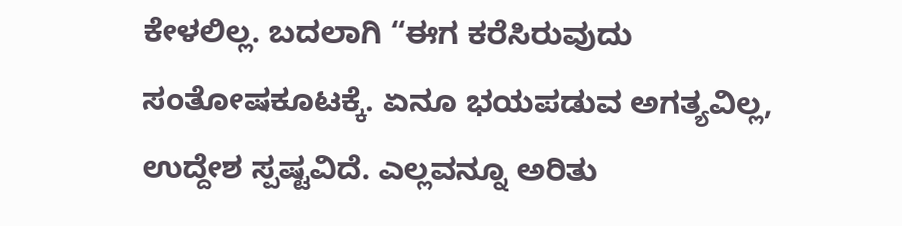ಕೇಳಲಿಲ್ಲ. ಬದಲಾಗಿ “ಈಗ ಕರೆಸಿರುವುದು ಸಂತೋಷಕೂಟಕ್ಕೆ. ಏನೂ ಭಯಪಡುವ ಅಗತ್ಯವಿಲ್ಲ, ಉದ್ದೇಶ ಸ್ಪಷ್ಟವಿದೆ. ಎಲ್ಲವನ್ನೂ ಅರಿತು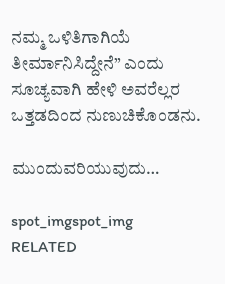ನಮ್ಮ ಒಳಿತಿಗಾಗಿಯೆ ತೀರ್ಮಾನಿಸಿದ್ದೇನೆ” ಎಂದು ಸೂಚ್ಯವಾಗಿ ಹೇಳಿ ಅವರೆಲ್ಲರ ಒತ್ತಡದಿಂದ ನುಣುಚಿಕೊಂಡನು.

ಮುಂದುವರಿಯುವುದು…

spot_imgspot_img
RELATED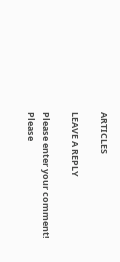ARTICLES

LEAVE A REPLY

Please enter your comment!
Please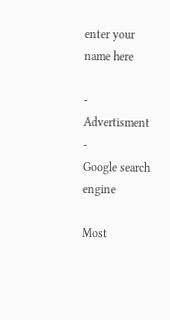enter your name here

- Advertisment -
Google search engine

Most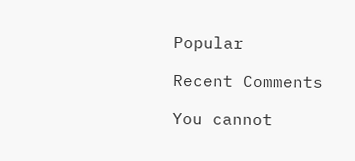Popular

Recent Comments

You cannot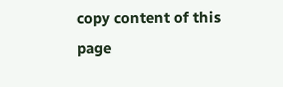copy content of this page